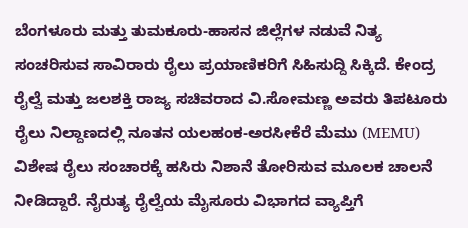ಬೆಂಗಳೂರು ಮತ್ತು ತುಮಕೂರು-ಹಾಸನ ಜಿಲ್ಲೆಗಳ ನಡುವೆ ನಿತ್ಯ ಸಂಚರಿಸುವ ಸಾವಿರಾರು ರೈಲು ಪ್ರಯಾಣಿಕರಿಗೆ ಸಿಹಿಸುದ್ದಿ ಸಿಕ್ಕಿದೆ. ಕೇಂದ್ರ ರೈಲ್ವೆ ಮತ್ತು ಜಲಶಕ್ತಿ ರಾಜ್ಯ ಸಚಿವರಾದ ವಿ.ಸೋಮಣ್ಣ ಅವರು ತಿಪಟೂರು ರೈಲು ನಿಲ್ದಾಣದಲ್ಲಿ ನೂತನ ಯಲಹಂಕ-ಅರಸೀಕೆರೆ ಮೆಮು (MEMU) ವಿಶೇಷ ರೈಲು ಸಂಚಾರಕ್ಕೆ ಹಸಿರು ನಿಶಾನೆ ತೋರಿಸುವ ಮೂಲಕ ಚಾಲನೆ ನೀಡಿದ್ದಾರೆ. ನೈರುತ್ಯ ರೈಲ್ವೆಯ ಮೈಸೂರು ವಿಭಾಗದ ವ್ಯಾಪ್ತಿಗೆ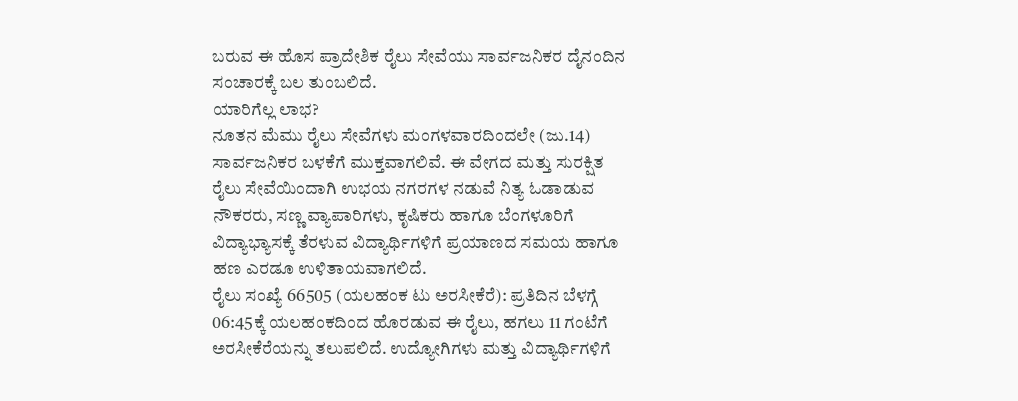ಬರುವ ಈ ಹೊಸ ಪ್ರಾದೇಶಿಕ ರೈಲು ಸೇವೆಯು ಸಾರ್ವಜನಿಕರ ದೈನಂದಿನ ಸಂಚಾರಕ್ಕೆ ಬಲ ತುಂಬಲಿದೆ.
ಯಾರಿಗೆಲ್ಲ ಲಾಭ?
ನೂತನ ಮೆಮು ರೈಲು ಸೇವೆಗಳು ಮಂಗಳವಾರದಿಂದಲೇ (ಜು.14) ಸಾರ್ವಜನಿಕರ ಬಳಕೆಗೆ ಮುಕ್ತವಾಗಲಿವೆ. ಈ ವೇಗದ ಮತ್ತು ಸುರಕ್ಷಿತ ರೈಲು ಸೇವೆಯಿಂದಾಗಿ ಉಭಯ ನಗರಗಳ ನಡುವೆ ನಿತ್ಯ ಓಡಾಡುವ ನೌಕರರು, ಸಣ್ಣ ವ್ಯಾಪಾರಿಗಳು, ಕೃಷಿಕರು ಹಾಗೂ ಬೆಂಗಳೂರಿಗೆ ವಿದ್ಯಾಭ್ಯಾಸಕ್ಕೆ ತೆರಳುವ ವಿದ್ಯಾರ್ಥಿಗಳಿಗೆ ಪ್ರಯಾಣದ ಸಮಯ ಹಾಗೂ ಹಣ ಎರಡೂ ಉಳಿತಾಯವಾಗಲಿದೆ.
ರೈಲು ಸಂಖ್ಯೆ 66505 (ಯಲಹಂಕ ಟು ಅರಸೀಕೆರೆ): ಪ್ರತಿದಿನ ಬೆಳಗ್ಗೆ 06:45ಕ್ಕೆ ಯಲಹಂಕದಿಂದ ಹೊರಡುವ ಈ ರೈಲು, ಹಗಲು 11 ಗಂಟೆಗೆ ಅರಸೀಕೆರೆಯನ್ನು ತಲುಪಲಿದೆ. ಉದ್ಯೋಗಿಗಳು ಮತ್ತು ವಿದ್ಯಾರ್ಥಿಗಳಿಗೆ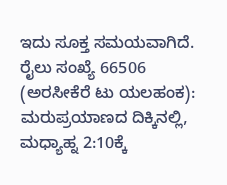ಇದು ಸೂಕ್ತ ಸಮಯವಾಗಿದೆ. ರೈಲು ಸಂಖ್ಯೆ 66506 (ಅರಸೀಕೆರೆ ಟು ಯಲಹಂಕ): ಮರುಪ್ರಯಾಣದ ದಿಕ್ಕಿನಲ್ಲಿ, ಮಧ್ಯಾಹ್ನ 2:10ಕ್ಕೆ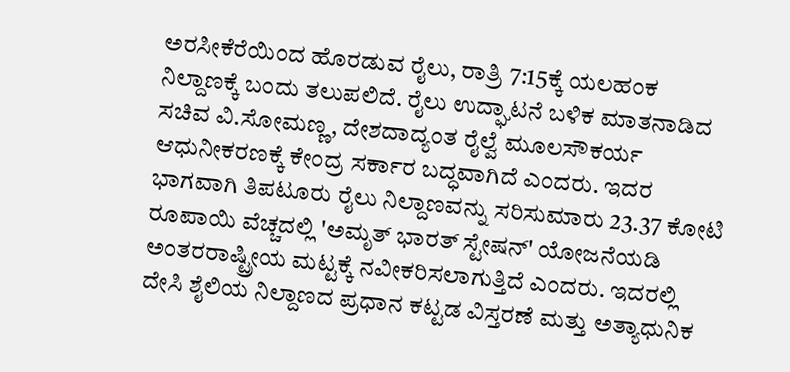ಅರಸೀಕೆರೆಯಿಂದ ಹೊರಡುವ ರೈಲು, ರಾತ್ರಿ 7:15ಕ್ಕೆ ಯಲಹಂಕ ನಿಲ್ದಾಣಕ್ಕೆ ಬಂದು ತಲುಪಲಿದೆ. ರೈಲು ಉದ್ಘಾಟನೆ ಬಳಿಕ ಮಾತನಾಡಿದ ಸಚಿವ ವಿ.ಸೋಮಣ್ಣ, ದೇಶದಾದ್ಯಂತ ರೈಲ್ವೆ ಮೂಲಸೌಕರ್ಯ ಆಧುನೀಕರಣಕ್ಕೆ ಕೇಂದ್ರ ಸರ್ಕಾರ ಬದ್ಧವಾಗಿದೆ ಎಂದರು. ಇದರ ಭಾಗವಾಗಿ ತಿಪಟೂರು ರೈಲು ನಿಲ್ದಾಣವನ್ನು ಸರಿಸುಮಾರು 23.37 ಕೋಟಿ ರೂಪಾಯಿ ವೆಚ್ಚದಲ್ಲಿ 'ಅಮೃತ್ ಭಾರತ್ ಸ್ಟೇಷನ್' ಯೋಜನೆಯಡಿ ಅಂತರರಾಷ್ಟ್ರೀಯ ಮಟ್ಟಕ್ಕೆ ನವೀಕರಿಸಲಾಗುತ್ತಿದೆ ಎಂದರು. ಇದರಲ್ಲಿ ದೇಸಿ ಶೈಲಿಯ ನಿಲ್ದಾಣದ ಪ್ರಧಾನ ಕಟ್ಟಡ ವಿಸ್ತರಣೆ ಮತ್ತು ಅತ್ಯಾಧುನಿಕ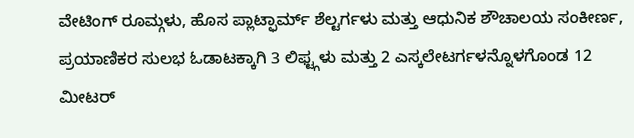ವೇಟಿಂಗ್ ರೂಮ್ಗಳು, ಹೊಸ ಪ್ಲಾಟ್ಫಾರ್ಮ್ ಶೆಲ್ಟರ್ಗಳು ಮತ್ತು ಆಧುನಿಕ ಶೌಚಾಲಯ ಸಂಕೀರ್ಣ, ಪ್ರಯಾಣಿಕರ ಸುಲಭ ಓಡಾಟಕ್ಕಾಗಿ 3 ಲಿಫ್ಟ್ಗಳು ಮತ್ತು 2 ಎಸ್ಕಲೇಟರ್ಗಳನ್ನೊಳಗೊಂಡ 12 ಮೀಟರ್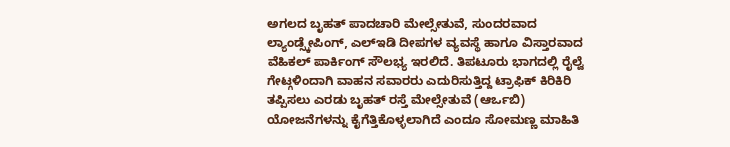ಅಗಲದ ಬೃಹತ್ ಪಾದಚಾರಿ ಮೇಲ್ಸೇತುವೆ, ಸುಂದರವಾದ ಲ್ಯಾಂಡ್ಸ್ಕೇಪಿಂಗ್, ಎಲ್ಇಡಿ ದೀಪಗಳ ವ್ಯವಸ್ಥೆ ಹಾಗೂ ವಿಸ್ತಾರವಾದ ವೆಹಿಕಲ್ ಪಾರ್ಕಿಂಗ್ ಸೌಲಭ್ಯ ಇರಲಿದೆ. ತಿಪಟೂರು ಭಾಗದಲ್ಲಿ ರೈಲ್ವೆ ಗೇಟ್ಗಳಿಂದಾಗಿ ವಾಹನ ಸವಾರರು ಎದುರಿಸುತ್ತಿದ್ದ ಟ್ರಾಫಿಕ್ ಕಿರಿಕಿರಿ ತಪ್ಪಿಸಲು ಎರಡು ಬೃಹತ್ ರಸ್ತೆ ಮೇಲ್ಸೇತುವೆ (ಆರ್ಒಬಿ) ಯೋಜನೆಗಳನ್ನು ಕೈಗೆತ್ತಿಕೊಳ್ಳಲಾಗಿದೆ ಎಂದೂ ಸೋಮಣ್ಣ ಮಾಹಿತಿ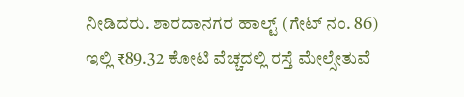ನೀಡಿದರು. ಶಾರದಾನಗರ ಹಾಲ್ಟ್ (ಗೇಟ್ ನಂ. 86) ಇಲ್ಲಿ ₹89.32 ಕೋಟಿ ವೆಚ್ಚದಲ್ಲಿ ರಸ್ತೆ ಮೇಲ್ಸೇತುವೆ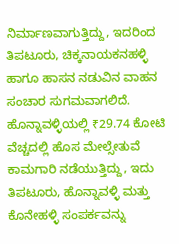ನಿರ್ಮಾಣವಾಗುತ್ತಿದ್ದು, ಇದರಿಂದ ತಿಪಟೂರು, ಚಿಕ್ಕನಾಯಕನಹಳ್ಳಿ ಹಾಗೂ ಹಾಸನ ನಡುವಿನ ವಾಹನ ಸಂಚಾರ ಸುಗಮವಾಗಲಿದೆ. ಹೊನ್ನಾವಳ್ಳಿಯಲ್ಲಿ ₹29.74 ಕೋಟಿ ವೆಚ್ಚದಲ್ಲಿ ಹೊಸ ಮೇಲ್ಸೇತುವೆ ಕಾಮಗಾರಿ ನಡೆಯುತ್ತಿದ್ದು, ಇದು ತಿಪಟೂರು, ಹೊನ್ನಾವಳ್ಳಿ ಮತ್ತು ಕೊನೇಹಳ್ಳಿ ಸಂಪರ್ಕವನ್ನು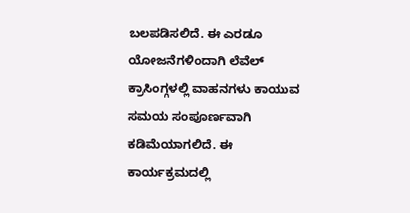ಬಲಪಡಿಸಲಿದೆ. ಈ ಎರಡೂ ಯೋಜನೆಗಳಿಂದಾಗಿ ಲೆವೆಲ್ ಕ್ರಾಸಿಂಗ್ಗಳಲ್ಲಿ ವಾಹನಗಳು ಕಾಯುವ ಸಮಯ ಸಂಪೂರ್ಣವಾಗಿ ಕಡಿಮೆಯಾಗಲಿದೆ. ಈ ಕಾರ್ಯಕ್ರಮದಲ್ಲಿ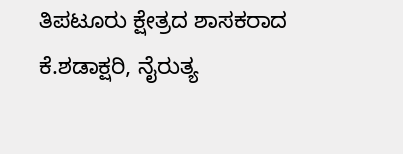ತಿಪಟೂರು ಕ್ಷೇತ್ರದ ಶಾಸಕರಾದ ಕೆ.ಶಡಾಕ್ಷರಿ, ನೈರುತ್ಯ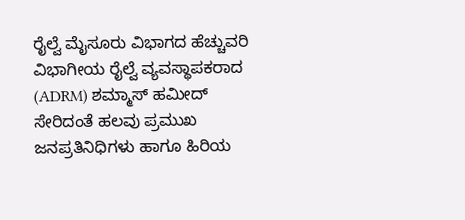ರೈಲ್ವೆ ಮೈಸೂರು ವಿಭಾಗದ ಹೆಚ್ಚುವರಿ ವಿಭಾಗೀಯ ರೈಲ್ವೆ ವ್ಯವಸ್ಥಾಪಕರಾದ (ADRM) ಶಮ್ಮಾಸ್ ಹಮೀದ್ ಸೇರಿದಂತೆ ಹಲವು ಪ್ರಮುಖ ಜನಪ್ರತಿನಿಧಿಗಳು ಹಾಗೂ ಹಿರಿಯ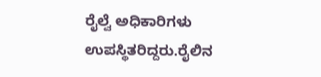ರೈಲ್ವೆ ಅಧಿಕಾರಿಗಳು ಉಪಸ್ಥಿತರಿದ್ದರು.ರೈಲಿನ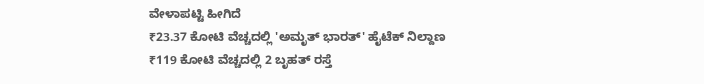ವೇಳಾಪಟ್ಟಿ ಹೀಗಿದೆ
₹23.37 ಕೋಟಿ ವೆಚ್ಚದಲ್ಲಿ 'ಅಮೃತ್ ಭಾರತ್' ಹೈಟೆಕ್ ನಿಲ್ದಾಣ
₹119 ಕೋಟಿ ವೆಚ್ಚದಲ್ಲಿ 2 ಬೃಹತ್ ರಸ್ತೆ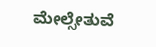ಮೇಲ್ಸೇತುವೆ